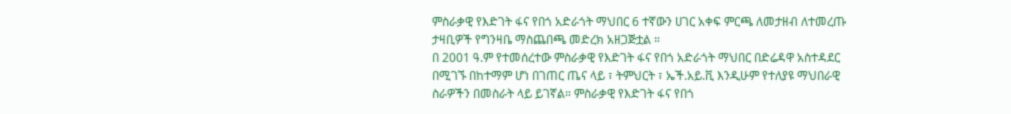ምስራቃዊ የእድገት ፋና የበጎ አድራጎት ማህበር 6 ተኛውን ሀገር አቀፍ ምርጫ ለመታዘብ ለተመረጡ ታዛቢዎች የግንዛቤ ማስጨበጫ መድረክ አዘጋጅቷል ።
በ 2001 ዓ.ም የተመሰረተው ምስራቃዊ የእድገት ፋና የበጎ አድራጎት ማህበር በድሬዳዋ አስተዳደር በሚገኙ በከተማም ሆነ በገጠር ጤና ላይ ፣ ትምህርት ፣ ኤች.አይ.ቪ እንዲሁም የተለያዩ ማህበራዊ ስራዎችን በመስራት ላይ ይገኛል። ምስራቃዊ የእድገት ፋና የበጎ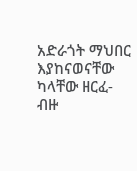አድራጎት ማህበር እያከናወናቸው ካላቸው ዘርፈ-ብዙ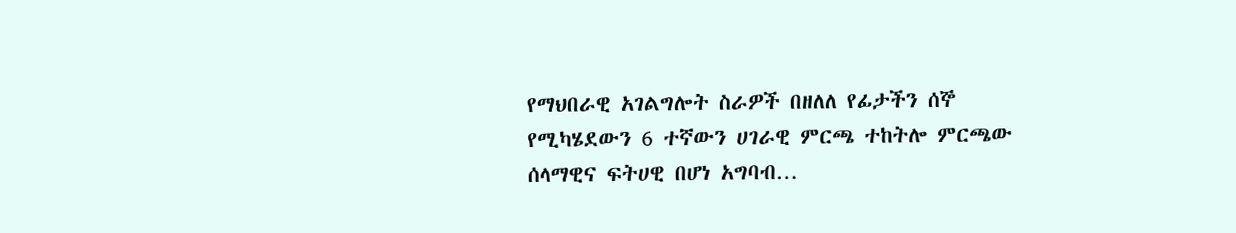የማህበራዊ አገልግሎት ስራዎች በዘለለ የፊታችን ሰኞ የሚካሄደውን 6 ተኛውን ሀገራዊ ምርጫ ተከትሎ ምርጫው ሰላማዊና ፍትሀዊ በሆነ አግባብ…